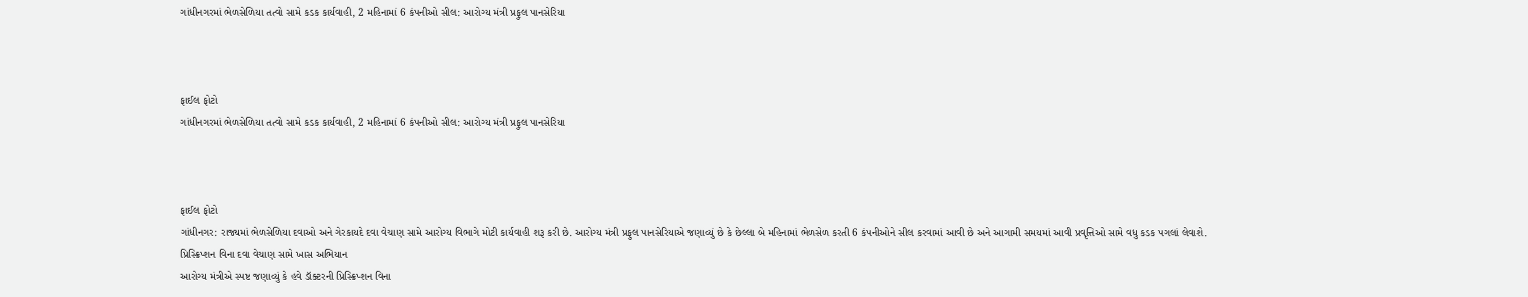ગાંધીનગરમાં ભેળસેળિયા તત્વો સામે કડક કાર્યવાહી, 2 મહિનામાં 6 કંપનીઓ સીલ: આરોગ્ય મંત્રી પ્રફુલ પાનસેરિયા



ફાઈલ ફોટો
ગાંધીનગરમાં ભેળસેળિયા તત્વો સામે કડક કાર્યવાહી, 2 મહિનામાં 6 કંપનીઓ સીલ: આરોગ્ય મંત્રી પ્રફુલ પાનસેરિયા



ફાઈલ ફોટો
ગાંધીનગર: રાજ્યમાં ભેળસેળિયા દવાઓ અને ગેરકાયદે દવા વેચાણ સામે આરોગ્ય વિભાગે મોટી કાર્યવાહી શરૂ કરી છે. આરોગ્ય મંત્રી પ્રફુલ પાનસેરિયાએ જણાવ્યું છે કે છેલ્લા બે મહિનામાં ભેળસેળ કરતી 6 કંપનીઓને સીલ કરવામાં આવી છે અને આગામી સમયમાં આવી પ્રવૃત્તિઓ સામે વધુ કડક પગલાં લેવાશે.
પ્રિસ્ક્રિપ્શન વિના દવા વેચાણ સામે ખાસ અભિયાન
આરોગ્ય મંત્રીએ સ્પષ્ટ જણાવ્યું કે હવે ડૉક્ટરની પ્રિસ્ક્રિપ્શન વિના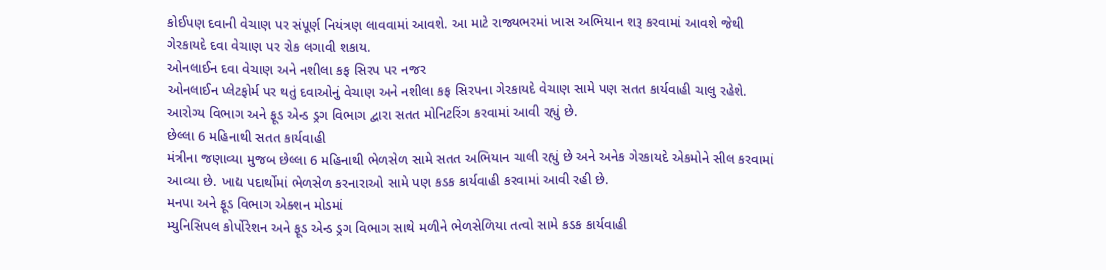કોઈપણ દવાની વેચાણ પર સંપૂર્ણ નિયંત્રણ લાવવામાં આવશે. આ માટે રાજ્યભરમાં ખાસ અભિયાન શરૂ કરવામાં આવશે જેથી ગેરકાયદે દવા વેચાણ પર રોક લગાવી શકાય.
ઓનલાઈન દવા વેચાણ અને નશીલા કફ સિરપ પર નજર
ઓનલાઈન પ્લેટફોર્મ પર થતું દવાઓનું વેચાણ અને નશીલા કફ સિરપના ગેરકાયદે વેચાણ સામે પણ સતત કાર્યવાહી ચાલુ રહેશે. આરોગ્ય વિભાગ અને ફૂડ એન્ડ ડ્રગ વિભાગ દ્વારા સતત મોનિટરિંગ કરવામાં આવી રહ્યું છે.
છેલ્લા 6 મહિનાથી સતત કાર્યવાહી
મંત્રીના જણાવ્યા મુજબ છેલ્લા 6 મહિનાથી ભેળસેળ સામે સતત અભિયાન ચાલી રહ્યું છે અને અનેક ગેરકાયદે એકમોને સીલ કરવામાં આવ્યા છે. ખાદ્ય પદાર્થોમાં ભેળસેળ કરનારાઓ સામે પણ કડક કાર્યવાહી કરવામાં આવી રહી છે.
મનપા અને ફૂડ વિભાગ એક્શન મોડમાં
મ્યુનિસિપલ કોર્પોરેશન અને ફૂડ એન્ડ ડ્રગ વિભાગ સાથે મળીને ભેળસેળિયા તત્વો સામે કડક કાર્યવાહી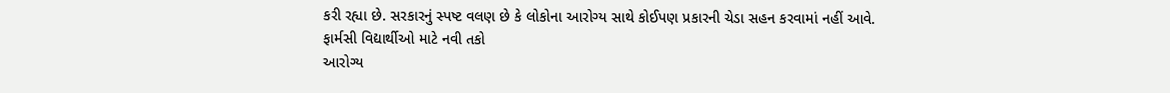કરી રહ્યા છે. સરકારનું સ્પષ્ટ વલણ છે કે લોકોના આરોગ્ય સાથે કોઈપણ પ્રકારની ચેડા સહન કરવામાં નહીં આવે.
ફાર્મસી વિદ્યાર્થીઓ માટે નવી તકો
આરોગ્ય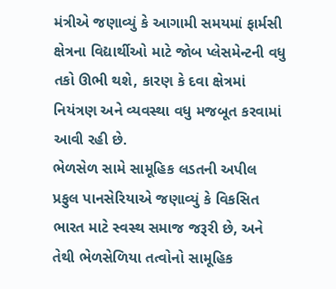મંત્રીએ જણાવ્યું કે આગામી સમયમાં ફાર્મસી ક્ષેત્રના વિદ્યાર્થીઓ માટે જોબ પ્લેસમેન્ટની વધુ તકો ઊભી થશે, કારણ કે દવા ક્ષેત્રમાં નિયંત્રણ અને વ્યવસ્થા વધુ મજબૂત કરવામાં આવી રહી છે.
ભેળસેળ સામે સામૂહિક લડતની અપીલ
પ્રફુલ પાનસેરિયાએ જણાવ્યું કે વિકસિત ભારત માટે સ્વસ્થ સમાજ જરૂરી છે, અને તેથી ભેળસેળિયા તત્વોનો સામૂહિક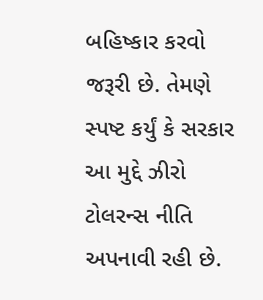બહિષ્કાર કરવો જરૂરી છે. તેમણે સ્પષ્ટ કર્યું કે સરકાર આ મુદ્દે ઝીરો ટોલરન્સ નીતિ અપનાવી રહી છે.